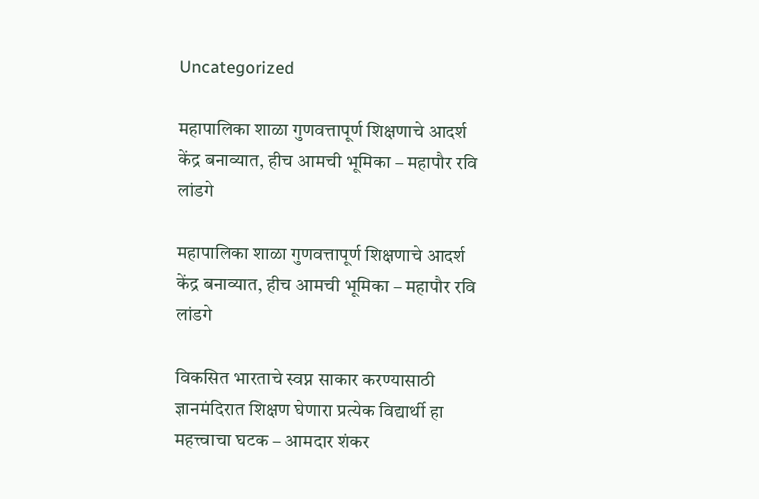Uncategorized

महापालिका शाळा गुणवत्तापूर्ण शिक्षणाचे आदर्श केंद्र बनाव्यात, हीच आमची भूमिका – महापौर रवि लांडगे

महापालिका शाळा गुणवत्तापूर्ण शिक्षणाचे आदर्श केंद्र बनाव्यात, हीच आमची भूमिका – महापौर रवि लांडगे

विकसित भारताचे स्वप्न साकार करण्यासाठी ज्ञानमंदिरात शिक्षण घेणारा प्रत्येक विद्यार्थी हा महत्त्वाचा घटक – आमदार शंकर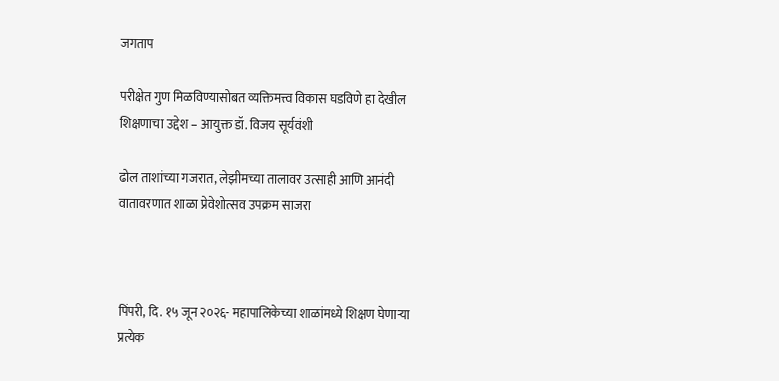जगताप

परीक्षेत गुण मिळविण्यासोबत व्यक्तिमत्त्व विकास घडविणे हा देखील शिक्षणाचा उद्देश – आयुक्त डॉ. विजय सूर्यवंशी

ढोल ताशांच्या गजरात, लेझीमच्या तालावर उत्साही आणि आनंदी वातावरणात शाळा प्रेवेशोत्सव उपक्रम साजरा



पिंपरी, दि. १५ जून २०२६- महापालिकेच्या शाळांमध्ये शिक्षण घेणाऱ्या प्रत्येक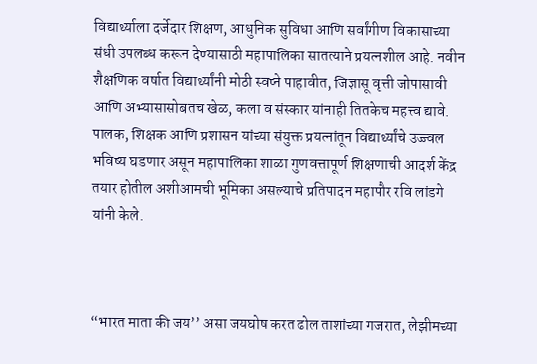विद्यार्थ्याला दर्जेदार शिक्षण, आधुनिक सुविधा आणि सर्वांगीण विकासाच्या संधी उपलब्ध करून देण्यासाठी महापालिका सातत्याने प्रयत्नशील आहे. नवीन शैक्षणिक वर्षात विद्यार्थ्यांनी मोठी स्वप्ने पाहावीत, जिज्ञासू वृत्ती जोपासावी आणि अभ्यासासोबतच खेळ, कला व संस्कार यांनाही तितकेच महत्त्व द्यावे. पालक, शिक्षक आणि प्रशासन यांच्या संयुक्त प्रयत्नांतून विद्यार्थ्यांचे उज्ज्वल भविष्य घडणार असून महापालिका शाळा गुणवत्तापूर्ण शिक्षणाची आदर्श केंद्र तयार होतील अशीआमची भूमिका असल्याचे प्रतिपादन महापौर रवि लांडगे यांनी केले.



“भारत माता की जय’’ असा जयघोष करत ढोल ताशांच्या गजरात, लेझीमच्या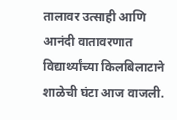तालावर उत्साही आणि आनंदी वातावरणात विद्यार्थ्यांच्या किलबिलाटाने शाळेची घंटा आज वाजली.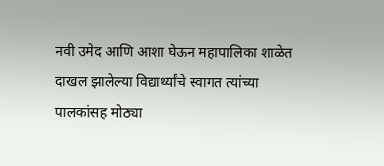नवी उमेद आणि आशा घेऊन महापालिका शाळेत दाखल झालेल्या विद्यार्थ्यांचे स्वागत त्यांच्या पालकांसह मोठ्या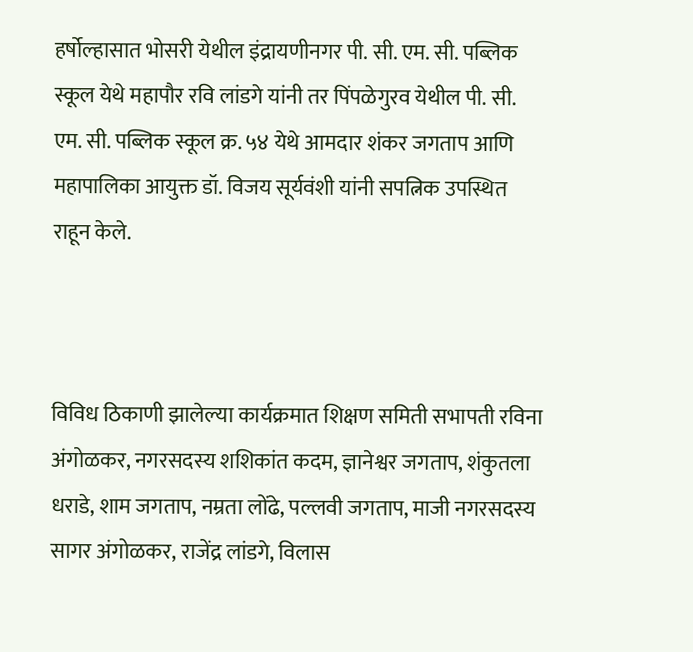हर्षोल्हासात भोसरी येथील इंद्रायणीनगर पी. सी. एम. सी. पब्लिक स्कूल येथे महापौर रवि लांडगे यांनी तर पिंपळेगुरव येथील पी. सी. एम. सी. पब्लिक स्कूल क्र. ५४ येथे आमदार शंकर जगताप आणि महापालिका आयुक्त डॉ. विजय सूर्यवंशी यांनी सपत्निक उपस्थित राहून केले.



विविध ठिकाणी झालेल्या कार्यक्रमात शिक्षण समिती सभापती रविना अंगोळकर, नगरसदस्य शशिकांत कदम, ज्ञानेश्वर जगताप, शंकुतला धराडे, शाम जगताप, नम्रता लोंढे, पल्लवी जगताप, माजी नगरसदस्य सागर अंगोळकर, राजेंद्र लांडगे, विलास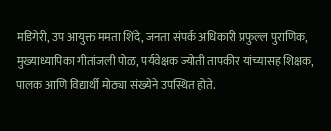मडिगेरी, उप आयुक्त ममता शिंदे, जनता संपर्क अधिकारी प्रफुल्ल पुराणिक, मुख्याध्यापिका गीतांजली पोळ, पर्यवेक्षक ज्योती तापकीर यांच्यासह शिक्षक, पालक आणि विद्यार्थी मोठ्या संख्येने उपस्थित होते.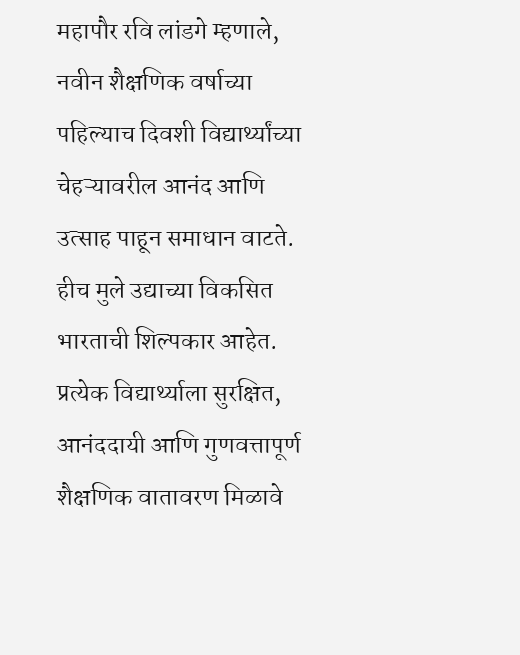महापौर रवि लांडगे म्हणाले, नवीन शैक्षणिक वर्षाच्या पहिल्याच दिवशी विद्यार्थ्यांच्या चेहऱ्यावरील आनंद आणि उत्साह पाहून समाधान वाटते. हीच मुले उद्याच्या विकसित भारताची शिल्पकार आहेत. प्रत्येक विद्यार्थ्याला सुरक्षित, आनंददायी आणि गुणवत्तापूर्ण शैक्षणिक वातावरण मिळावे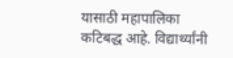यासाठी महापालिका कटिबद्ध आहे. विद्यार्थ्यांनी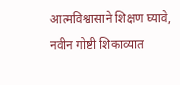आत्मविश्वासाने शिक्षण घ्यावे, नवीन गोष्टी शिकाव्यात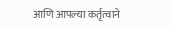आणि आपल्या कर्तृत्वाने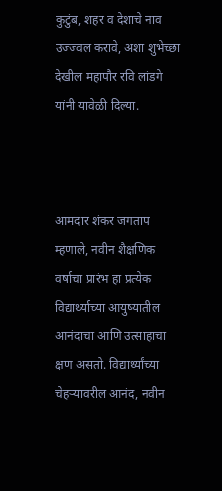कुटुंब, शहर व देशाचे नाव उज्ज्वल करावे, अशा शुभेच्छा देखील महापौर रवि लांडगे यांनी यावेळी दिल्या.



आमदार शंकर जगताप म्हणाले, नवीन शैक्षणिक वर्षाचा प्रारंभ हा प्रत्येक विद्यार्थ्याच्या आयुष्यातील आनंदाचा आणि उत्साहाचा क्षण असतो. विद्यार्थ्यांच्या चेहऱ्यावरील आनंद, नवीन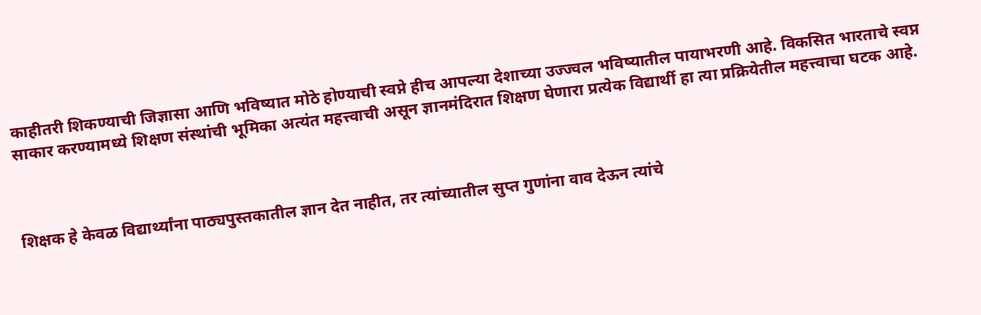काहीतरी शिकण्याची जिज्ञासा आणि भविष्यात मोठे होण्याची स्वप्ने हीच आपल्या देशाच्या उज्ज्वल भविष्यातील पायाभरणी आहे. विकसित भारताचे स्वप्न साकार करण्यामध्ये शिक्षण संस्थांची भूमिका अत्यंत महत्त्वाची असून ज्ञानमंदिरात शिक्षण घेणारा प्रत्येक विद्यार्थी हा त्या प्रक्रियेतील महत्त्वाचा घटक आहे.



शिक्षक हे केवळ विद्यार्थ्यांना पाठ्यपुस्तकातील ज्ञान देत नाहीत, तर त्यांच्यातील सुप्त गुणांना वाव देऊन त्यांचे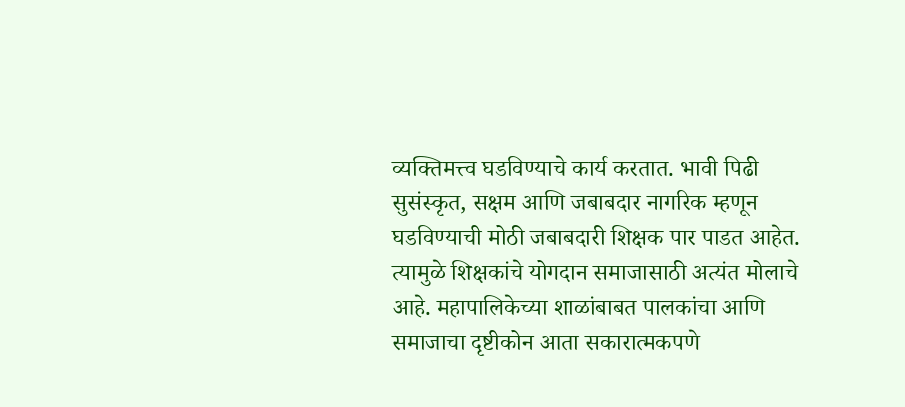व्यक्तिमत्त्व घडविण्याचे कार्य करतात. भावी पिढी सुसंस्कृत, सक्षम आणि जबाबदार नागरिक म्हणून घडविण्याची मोठी जबाबदारी शिक्षक पार पाडत आहेत. त्यामुळे शिक्षकांचे योगदान समाजासाठी अत्यंत मोलाचे आहे. महापालिकेच्या शाळांबाबत पालकांचा आणि समाजाचा दृष्टीकोन आता सकारात्मकपणे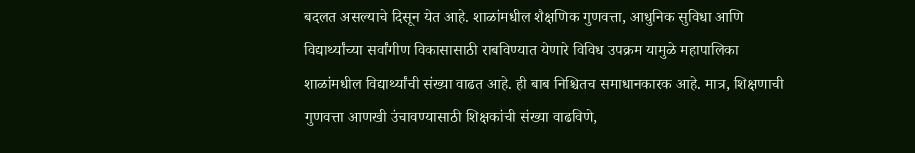बदलत असल्याचे दिसून येत आहे. शाळांमधील शैक्षणिक गुणवत्ता, आधुनिक सुविधा आणि विद्यार्थ्यांच्या सर्वांगीण विकासासाठी राबविण्यात येणारे विविध उपक्रम यामुळे महापालिका शाळांमधील विद्यार्थ्यांची संख्या वाढत आहे. ही बाब निश्चितच समाधानकारक आहे. मात्र, शिक्षणाची गुणवत्ता आणखी उंचावण्यासाठी शिक्षकांची संख्या वाढविणे,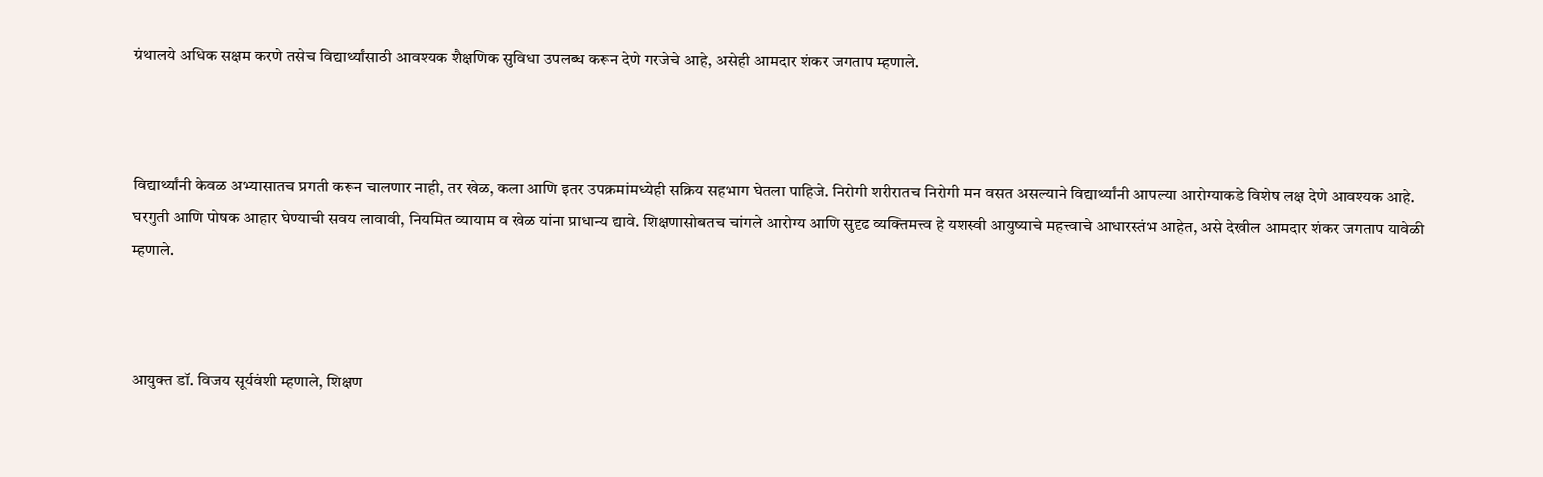ग्रंथालये अधिक सक्षम करणे तसेच विद्यार्थ्यांसाठी आवश्यक शैक्षणिक सुविधा उपलब्ध करून देणे गरजेचे आहे, असेही आमदार शंकर जगताप म्हणाले.



विद्यार्थ्यांनी केवळ अभ्यासातच प्रगती करून चालणार नाही, तर खेळ, कला आणि इतर उपक्रमांमध्येही सक्रिय सहभाग घेतला पाहिजे. निरोगी शरीरातच निरोगी मन वसत असल्याने विद्यार्थ्यांनी आपल्या आरोग्याकडे विशेष लक्ष देणे आवश्यक आहे. घरगुती आणि पोषक आहार घेण्याची सवय लावावी, नियमित व्यायाम व खेळ यांना प्राधान्य द्यावे. शिक्षणासोबतच चांगले आरोग्य आणि सुदृढ व्यक्तिमत्त्व हे यशस्वी आयुष्याचे महत्त्वाचे आधारस्तंभ आहेत, असे देखील आमदार शंकर जगताप यावेळी म्हणाले.



आयुक्त डॉ. विजय सूर्यवंशी म्हणाले, शिक्षण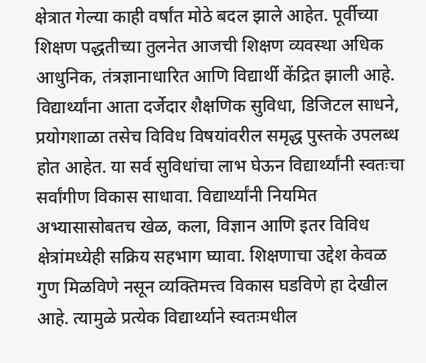क्षेत्रात गेल्या काही वर्षांत मोठे बदल झाले आहेत. पूर्वीच्या शिक्षण पद्धतीच्या तुलनेत आजची शिक्षण व्यवस्था अधिक आधुनिक, तंत्रज्ञानाधारित आणि विद्यार्थी केंद्रित झाली आहे. विद्यार्थ्यांना आता दर्जेदार शैक्षणिक सुविधा, डिजिटल साधने, प्रयोगशाळा तसेच विविध विषयांवरील समृद्ध पुस्तके उपलब्ध होत आहेत. या सर्व सुविधांचा लाभ घेऊन विद्यार्थ्यांनी स्वतःचा सर्वांगीण विकास साधावा. विद्यार्थ्यांनी नियमित अभ्यासासोबतच खेळ, कला, विज्ञान आणि इतर विविध क्षेत्रांमध्येही सक्रिय सहभाग घ्यावा. शिक्षणाचा उद्देश केवळ गुण मिळविणे नसून व्यक्तिमत्त्व विकास घडविणे हा देखील आहे. त्यामुळे प्रत्येक विद्यार्थ्याने स्वतःमधील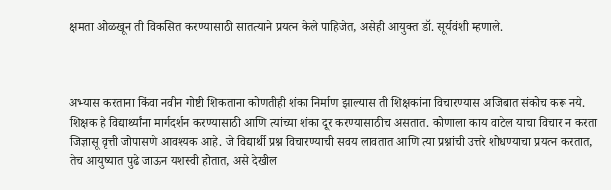क्षमता ओळखून ती विकसित करण्यासाठी सातत्याने प्रयत्न केले पाहिजेत, असेही आयुक्त डॉ. सूर्यवंशी म्हणाले.



अभ्यास करताना किंवा नवीन गोष्टी शिकताना कोणतीही शंका निर्माण झाल्यास ती शिक्षकांना विचारण्यास अजिबात संकोच करू नये. शिक्षक हे विद्यार्थ्यांना मार्गदर्शन करण्यासाठी आणि त्यांच्या शंका दूर करण्यासाठीच असतात. कोणाला काय वाटेल याचा विचार न करता जिज्ञासू वृत्ती जोपासणे आवश्यक आहे. जे विद्यार्थी प्रश्न विचारण्याची सवय लावतात आणि त्या प्रश्नांची उत्तरे शोधण्याचा प्रयत्न करतात, तेच आयुष्यात पुढे जाऊन यशस्वी होतात, असे देखील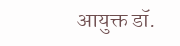आयुक्त डॉ.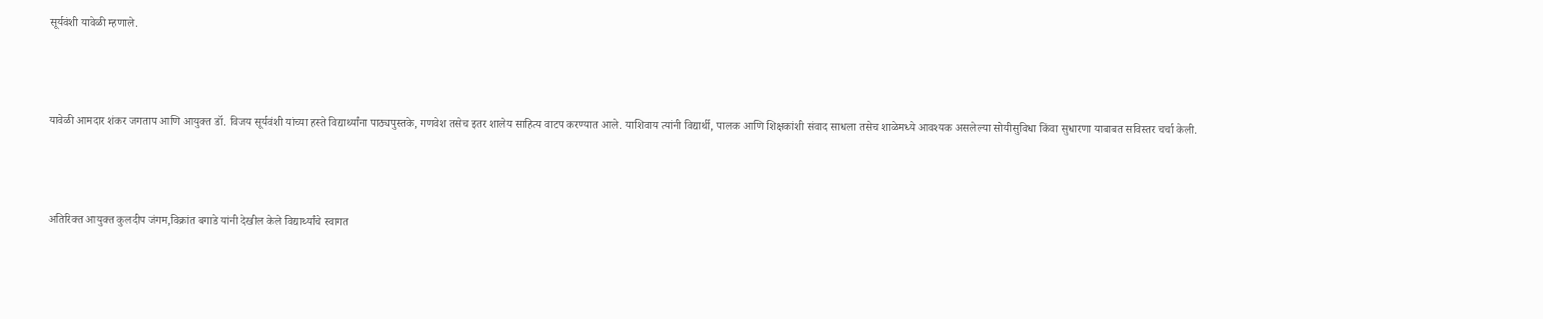सूर्यवंशी यावेळी म्हणाले.



यावेळी आमदार शंकर जगताप आणि आयुक्त डॉ. विजय सूर्यवंशी यांच्या हस्ते विद्यार्थ्यांना पाठ्यपुस्तके, गणवेश तसेच इतर शालेय साहित्य वाटप करण्यात आले. याशिवाय त्यांनी विद्यार्थी, पालक आणि शिक्षकांशी संवाद साधला तसेच शाळेमध्ये आवश्यक असलेल्या सोयीसुविधा किंवा सुधारणा याबाबत सविस्तर चर्चा केली.



अतिरिक्त आयुक्त कुलदीप जंगम,विक्रांत बगाडे यांनी देखील केले विद्यार्थ्यांचे स्वागत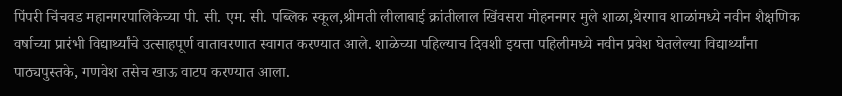पिंपरी चिंचवड महानगरपालिकेच्या पी. सी. एम. सी. पब्लिक स्कूल,श्रीमती लीलाबाई क्रांतीलाल खिंवसरा मोहननगर मुले शाळा,थेरगाव शाळांमध्ये नवीन शैक्षणिक वर्षाच्या प्रारंभी विद्यार्थ्यांचे उत्साहपूर्ण वातावरणात स्वागत करण्यात आले. शाळेच्या पहिल्याच दिवशी इयत्ता पहिलीमध्ये नवीन प्रवेश घेतलेल्या विद्यार्थ्यांना पाठ्यपुस्तके, गणवेश तसेच खाऊ वाटप करण्यात आला.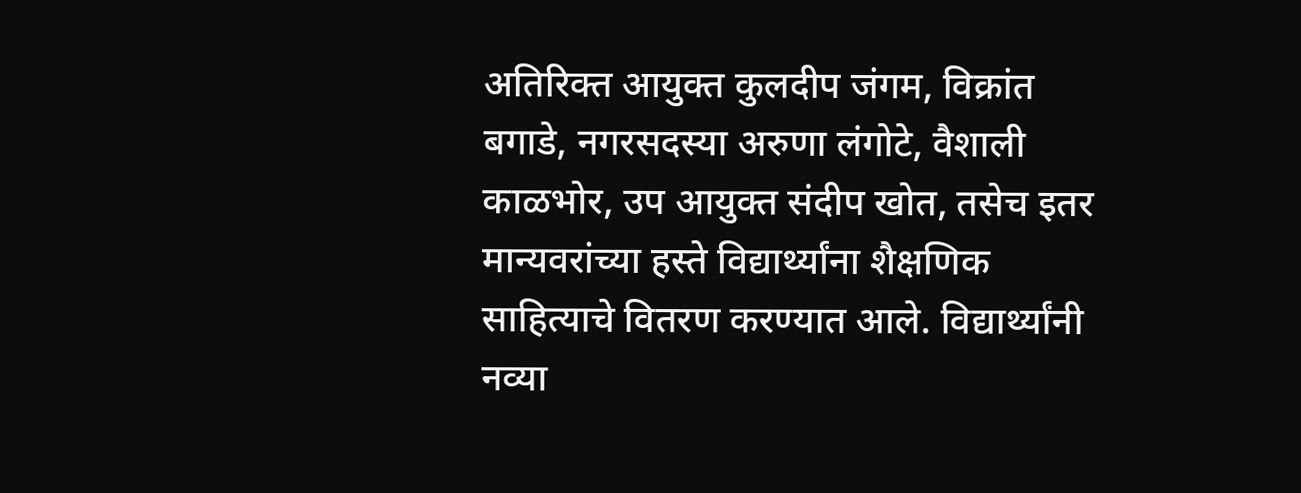अतिरिक्त आयुक्त कुलदीप जंगम, विक्रांत बगाडे, नगरसदस्या अरुणा लंगोटे, वैशाली काळभोर, उप आयुक्त संदीप खोत, तसेच इतर मान्यवरांच्या हस्ते विद्यार्थ्यांना शैक्षणिक साहित्याचे वितरण करण्यात आले. विद्यार्थ्यांनी नव्या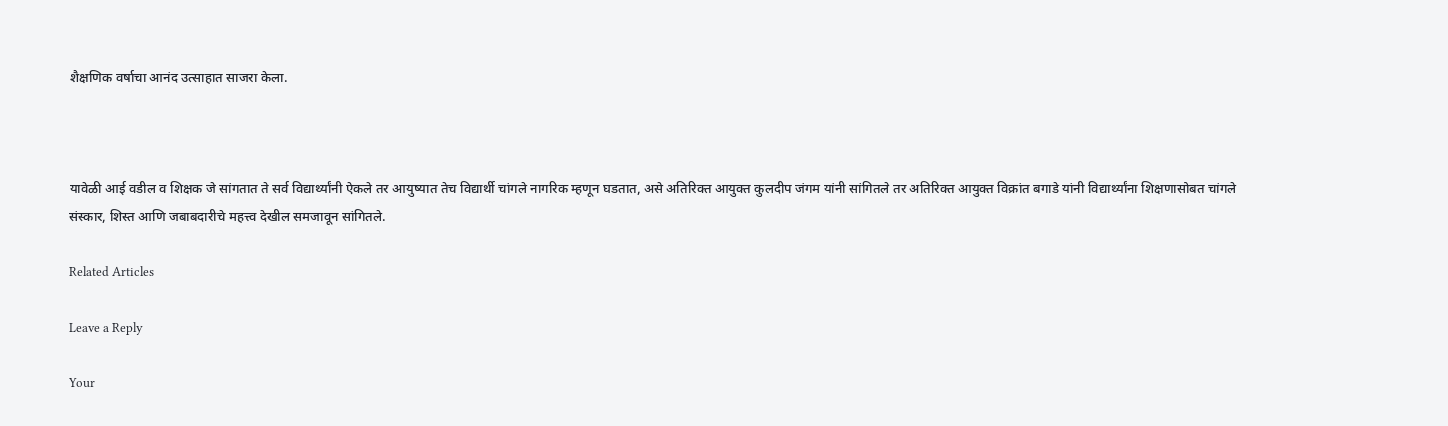शैक्षणिक वर्षाचा आनंद उत्साहात साजरा केला.



यावेळी आई वडील व शिक्षक जे सांगतात ते सर्व विद्यार्थ्यांनी ऐकले तर आयुष्यात तेच विद्यार्थी चांगले नागरिक म्हणून घडतात, असे अतिरिक्त आयुक्त कुलदीप जंगम यांनी सांगितले तर अतिरिक्त आयुक्त विक्रांत बगाडे यांनी विद्यार्थ्यांना शिक्षणासोबत चांगले संस्कार, शिस्त आणि जबाबदारीचे महत्त्व देखील समजावून सांगितले.

Related Articles

Leave a Reply

Your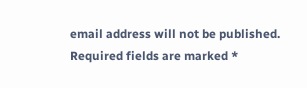email address will not be published. Required fields are marked *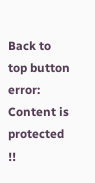Back to top button
error: Content is protected !!